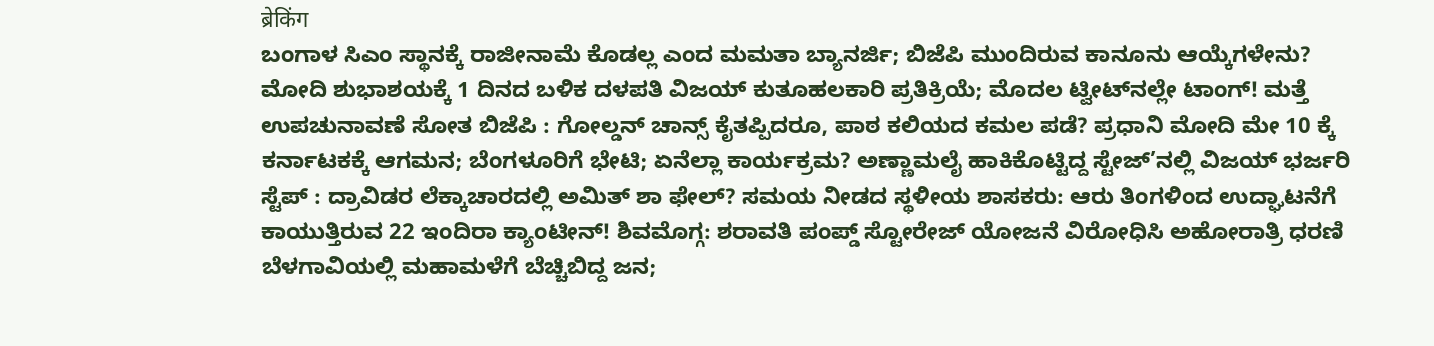ब्रेकिंग
ಬಂಗಾಳ ಸಿಎಂ ಸ್ಥಾನಕ್ಕೆ ರಾಜೀನಾಮೆ ಕೊಡಲ್ಲ ಎಂದ ಮಮತಾ ಬ್ಯಾನರ್ಜಿ; ಬಿಜೆಪಿ ಮುಂದಿರುವ ಕಾನೂನು ಆಯ್ಕೆಗಳೇನು? ಮೋದಿ ಶುಭಾಶಯಕ್ಕೆ 1 ದಿನದ ಬಳಿಕ ದಳಪತಿ ವಿಜಯ್ ಕುತೂಹಲಕಾರಿ ಪ್ರತಿಕ್ರಿಯೆ; ಮೊದಲ ಟ್ವೀಟ್‌ನಲ್ಲೇ ಟಾಂಗ್‌! ಮತ್ತೆ ಉಪಚುನಾವಣೆ ಸೋತ ಬಿಜೆಪಿ : ಗೋಲ್ಡನ್ ಚಾನ್ಸ್ ಕೈತಪ್ಪಿದರೂ, ಪಾಠ ಕಲಿಯದ ಕಮಲ ಪಡೆ? ಪ್ರಧಾನಿ ಮೋದಿ ಮೇ 10 ಕ್ಕೆ ಕರ್ನಾಟಕಕ್ಕೆ ಆಗಮನ; ಬೆಂಗಳೂರಿಗೆ ಭೇಟಿ; ಏನೆಲ್ಲಾ ಕಾರ್ಯಕ್ರಮ? ಅಣ್ಣಾಮಲೈ ಹಾಕಿಕೊಟ್ಟಿದ್ದ ಸ್ಟೇಜ್’ನಲ್ಲಿ ವಿಜಯ್ ಭರ್ಜರಿ ಸ್ಟೆಪ್ : ದ್ರಾವಿಡರ ಲೆಕ್ಕಾಚಾರದಲ್ಲಿ ಅಮಿತ್ ಶಾ ಫೇಲ್? ಸಮಯ ನೀಡದ ಸ್ಥಳೀಯ ಶಾಸಕರು: ಆರು ತಿಂಗಳಿಂದ ಉದ್ಘಾಟನೆಗೆ ಕಾಯುತ್ತಿರುವ 22 ಇಂದಿರಾ ಕ್ಯಾಂಟೀನ್! ಶಿವಮೊಗ್ಗ: ಶರಾವತಿ ಪಂಪ್ಡ್ ಸ್ಟೋರೇಜ್ ಯೋಜನೆ ವಿರೋಧಿಸಿ ಅಹೋರಾತ್ರಿ ಧರಣಿ ಬೆಳಗಾವಿಯಲ್ಲಿ ಮಹಾಮಳೆಗೆ ಬೆಚ್ಚಿಬಿದ್ದ ಜನ;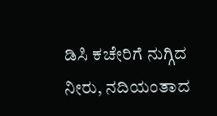ಡಿಸಿ ಕಚೇರಿಗೆ ನುಗ್ಗಿದ ನೀರು, ನದಿಯಂತಾದ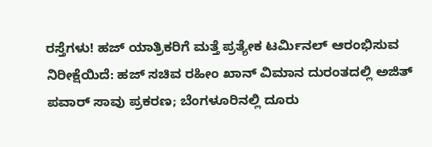ರಸ್ತೆಗಳು! ಹಜ್ ಯಾತ್ರಿಕರಿಗೆ ಮತ್ತೆ ಪ್ರತ್ಯೇಕ ಟರ್ಮಿನಲ್ ಆರಂಭಿಸುವ ನಿರೀಕ್ಷೆಯಿದೆ: ಹಜ್ ಸಚಿವ ರಹೀಂ ಖಾನ್ ವಿಮಾನ ದುರಂತದಲ್ಲಿ ಅಜಿತ್ ಪವಾರ್ ಸಾವು ಪ್ರಕರಣ; ಬೆಂಗಳೂರಿನಲ್ಲಿ ದೂರು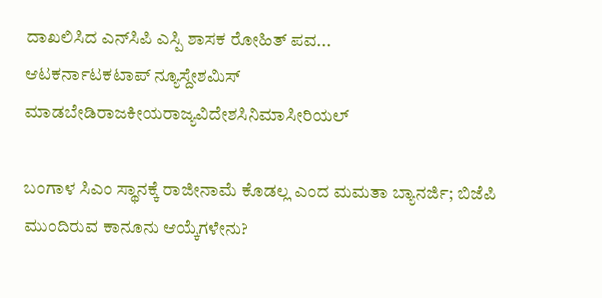ದಾಖಲಿಸಿದ ಎನ್‌ಸಿಪಿ ಎಸ್ಪಿ ಶಾಸಕ ರೋಹಿತ್ ಪವ...
ಆಟಕರ್ನಾಟಕಟಾಪ್ ನ್ಯೂಸ್ದೇಶಮಿಸ್ ಮಾಡಬೇಡಿರಾಜಕೀಯರಾಜ್ಯವಿದೇಶಸಿನಿಮಾಸೀರಿಯಲ್

ಬಂಗಾಳ ಸಿಎಂ ಸ್ಥಾನಕ್ಕೆ ರಾಜೀನಾಮೆ ಕೊಡಲ್ಲ ಎಂದ ಮಮತಾ ಬ್ಯಾನರ್ಜಿ; ಬಿಜೆಪಿ ಮುಂದಿರುವ ಕಾನೂನು ಆಯ್ಕೆಗಳೇನು?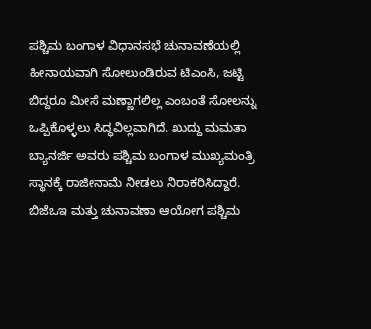ಪಶ್ಚಿಮ ಬಂಗಾಳ ವಿಧಾನಸಭೆ ಚುನಾವಣೆಯಲ್ಲಿ ಹೀನಾಯವಾಗಿ ಸೋಲುಂಡಿರುವ ಟಿಎಂಸಿ, ಜಟ್ಟಿ ಬಿದ್ದರೂ ಮೀಸೆ ಮಣ್ಣಾಗಲಿಲ್ಲ ಎಂಬಂತೆ ಸೋಲನ್ನು ಒಪ್ಪಿಕೊಳ್ಳಲು ಸಿದ್ಧವಿಲ್ಲವಾಗಿದೆ. ಖುದ್ದು ಮಮತಾ ಬ್ಯಾನರ್ಜಿ ಅವರು ಪಶ್ಚಿಮ ಬಂಗಾಳ ಮುಖ್ಯಮಂತ್ರಿ ಸ್ಥಾನಕ್ಕೆ ರಾಜೀನಾಮೆ ನೀಡಲು ನಿರಾಕರಿಸಿದ್ದಾರೆ. ಬಿಜೆಒಇ ಮತ್ತು ಚುನಾವಣಾ ಆಯೋಗ ಪಶ್ಚಿಮ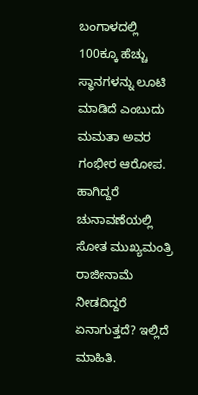ಬಂಗಾಳದಲ್ಲಿ 100ಕ್ಕೂ ಹೆಚ್ಚು ಸ್ಥಾನಗಳನ್ನು ಲೂಟಿ ಮಾಡಿದೆ ಎಂಬುದು ಮಮತಾ ಅವರ ಗಂಭೀರ ಆರೋಪ. ಹಾಗಿದ್ದರೆ ಚುನಾವಣೆಯಲ್ಲಿ ಸೋತ ಮುಖ್ಯಮಂತ್ರಿ ರಾಜೀನಾಮೆ ನೀಡದಿದ್ದರೆ ಏನಾಗುತ್ತದೆ? ಇಲ್ಲಿದೆ ಮಾಹಿತಿ.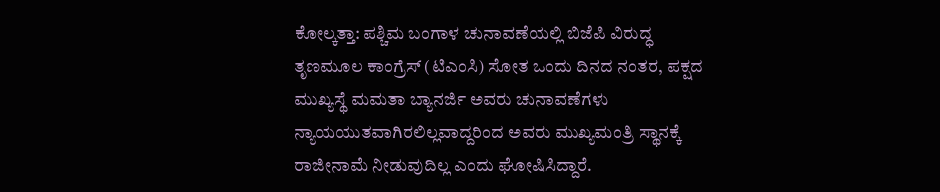ಕೋಲ್ಕತ್ತಾ: ಪಶ್ಚಿಮ ಬಂಗಾಳ ಚುನಾವಣೆಯಲ್ಲಿ ಬಿಜೆಪಿ ವಿರುದ್ಧ ತೃಣಮೂಲ ಕಾಂಗ್ರೆಸ್ (ಟಿಎಂಸಿ) ಸೋತ ಒಂದು ದಿನದ ನಂತರ, ಪಕ್ಷದ ಮುಖ್ಯಸ್ಥೆ ಮಮತಾ ಬ್ಯಾನರ್ಜಿ ಅವರು ಚುನಾವಣೆಗಳು ನ್ಯಾಯಯುತವಾಗಿರಲಿಲ್ಲವಾದ್ದರಿಂದ ಅವರು ಮುಖ್ಯಮಂತ್ರಿ ಸ್ಥಾನಕ್ಕೆ ರಾಜೀನಾಮೆ ನೀಡುವುದಿಲ್ಲ ಎಂದು ಘೋಷಿಸಿದ್ದಾರೆ.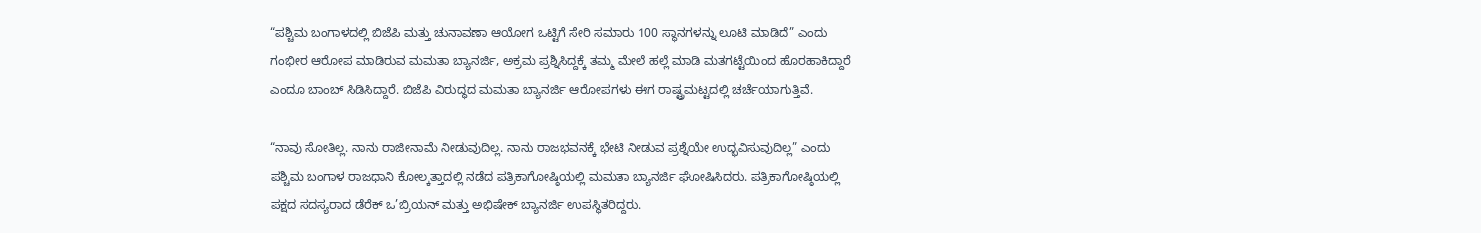“ಪಶ್ಚಿಮ ಬಂಗಾಳದಲ್ಲಿ ಬಿಜೆಪಿ ಮತ್ತು ಚುನಾವಣಾ ಆಯೋಗ ಒಟ್ಟಿಗೆ ಸೇರಿ ಸಮಾರು 100 ಸ್ಥಾನಗಳನ್ನು ಲೂಟಿ ಮಾಡಿದೆ” ಎಂದು ಗಂಭೀರ ಆರೋಪ ಮಾಡಿರುವ ಮಮತಾ ಬ್ಯಾನರ್ಜಿ, ಅಕ್ರಮ ಪ್ರಶ್ನಿಸಿದ್ದಕ್ಕೆ ತಮ್ಮ ಮೇಲೆ ಹಲ್ಲೆ ಮಾಡಿ ಮತಗಟ್ಟೆಯಿಂದ ಹೊರಹಾಕಿದ್ದಾರೆ ಎಂದೂ ಬಾಂಬ್‌ ಸಿಡಿಸಿದ್ದಾರೆ. ಬಿಜೆಪಿ ವಿರುದ್ಧದ ಮಮತಾ ಬ್ಯಾನರ್ಜಿ ಆರೋಪಗಳು ಈಗ ರಾಷ್ಟ್ರಮಟ್ಟದಲ್ಲಿ ಚರ್ಚೆಯಾಗುತ್ತಿವೆ.

“ನಾವು ಸೋತಿಲ್ಲ. ನಾನು ರಾಜೀನಾಮೆ ನೀಡುವುದಿಲ್ಲ. ನಾನು ರಾಜಭವನಕ್ಕೆ ಭೇಟಿ ನೀಡುವ ಪ್ರಶ್ನೆಯೇ ಉದ್ಭವಿಸುವುದಿಲ್ಲ” ಎಂದು ಪಶ್ಚಿಮ ಬಂಗಾಳ ರಾಜಧಾನಿ ಕೋಲ್ಕತ್ತಾದಲ್ಲಿ ನಡೆದ ಪತ್ರಿಕಾಗೋಷ್ಠಿಯಲ್ಲಿ ಮಮತಾ ಬ್ಯಾನರ್ಜಿ ಘೋಷಿಸಿದರು. ಪತ್ರಿಕಾಗೋಷ್ಠಿಯಲ್ಲಿ ಪಕ್ಷದ ಸದಸ್ಯರಾದ ಡೆರೆಕ್ ಒ’ಬ್ರಿಯನ್ ಮತ್ತು ಅಭಿಷೇಕ್ ಬ್ಯಾನರ್ಜಿ ಉಪಸ್ಥಿತರಿದ್ದರು.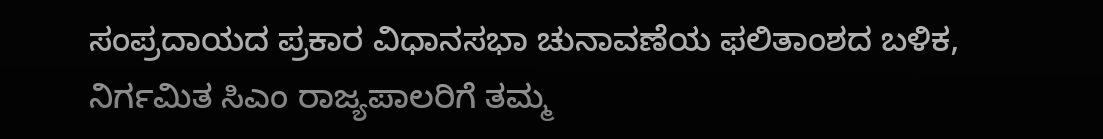ಸಂಪ್ರದಾಯದ ಪ್ರಕಾರ ವಿಧಾನಸಭಾ ಚುನಾವಣೆಯ ಫಲಿತಾಂಶದ ಬಳಿಕ, ನಿರ್ಗಮಿತ ಸಿಎಂ ರಾಜ್ಯಪಾಲರಿಗೆ ತಮ್ಮ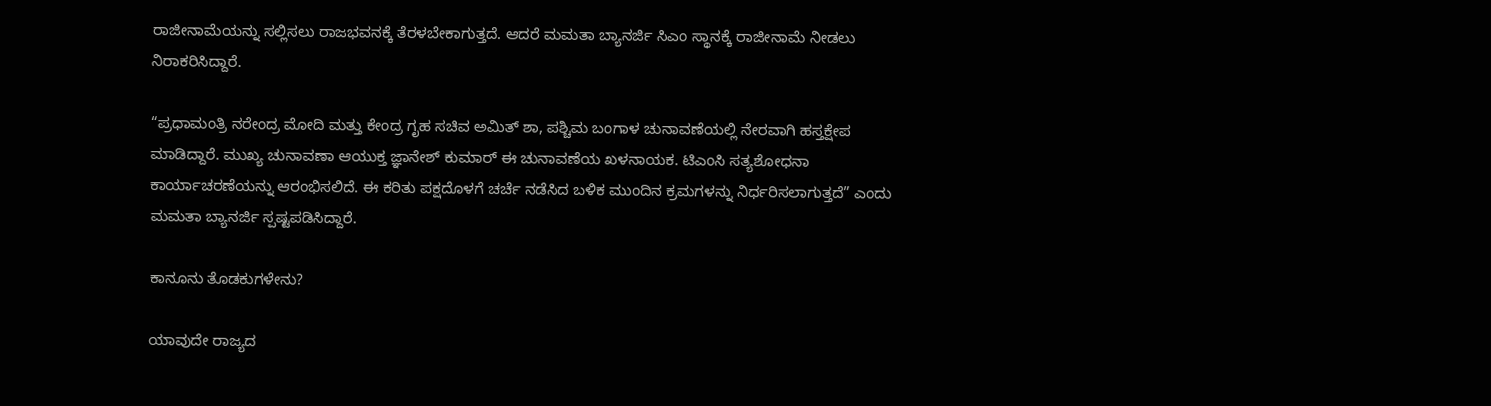ರಾಜೀನಾಮೆಯನ್ನು ಸಲ್ಲಿಸಲು ರಾಜಭವನಕ್ಕೆ ತೆರಳಬೇಕಾಗುತ್ತದೆ. ಆದರೆ ಮಮತಾ ಬ್ಯಾನರ್ಜಿ ಸಿಎಂ ಸ್ಥಾನಕ್ಕೆ ರಾಜೀನಾಮೆ ನೀಡಲು ನಿರಾಕರಿಸಿದ್ದಾರೆ.

“ಪ್ರಧಾಮಂತ್ರಿ ನರೇಂದ್ರ ಮೋದಿ ಮತ್ತು ಕೇಂದ್ರ ಗೃಹ ಸಚಿವ ಅಮಿತ್ ಶಾ, ಪಶ್ಚಿಮ ಬಂಗಾಳ ಚುನಾವಣೆಯಲ್ಲಿ ನೇರವಾಗಿ ಹಸ್ತಕ್ಷೇಪ ಮಾಡಿದ್ದಾರೆ. ಮುಖ್ಯ ಚುನಾವಣಾ ಆಯುಕ್ತ ಜ್ಞಾನೇಶ್ ಕುಮಾರ್ ಈ ಚುನಾವಣೆಯ ಖಳನಾಯಕ. ಟಿಎಂಸಿ ಸತ್ಯಶೋಧನಾ ಕಾರ್ಯಾಚರಣೆಯನ್ನು ಆರಂಭಿಸಲಿದೆ. ಈ ಕರಿತು ಪಕ್ಷದೊಳಗೆ ಚರ್ಚೆ ನಡೆಸಿದ ಬಳಿಕ ಮುಂದಿನ ಕ್ರಮಗಳನ್ನು ನಿರ್ಧರಿಸಲಾಗುತ್ತದೆ” ಎಂದು ಮಮತಾ ಬ್ಯಾನರ್ಜಿ ಸ್ಪಷ್ಟಪಡಿಸಿದ್ದಾರೆ.

ಕಾನೂನು ತೊಡಕುಗಳೇನು?

ಯಾವುದೇ ರಾಜ್ಯದ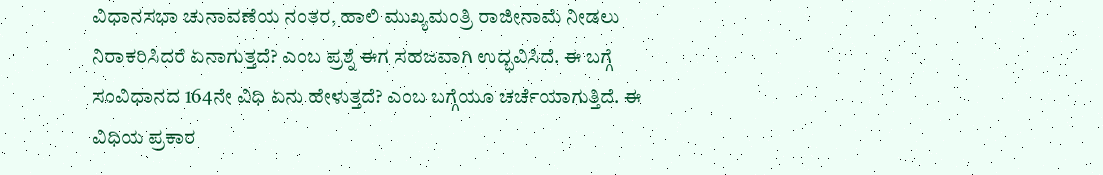ವಿಧಾನಸಭಾ ಚುನಾವಣೆಯ ನಂತರ, ಹಾಲಿ ಮುಖ್ಯಮಂತ್ರಿ ರಾಜೀನಾಮೆ ನೀಡಲು ನಿರಾಕರಿಸಿದರೆ ಏನಾಗುತ್ತದೆ? ಎಂಬ ಪ್ರಶ್ನೆ ಈಗ ಸಹಜವಾಗಿ ಉದ್ಭವಿಸಿದೆ. ಈ ಬಗ್ಗೆ ಸಂವಿಧಾನದ 164ನೇ ವಿಧಿ ಏನು ಹೇಳುತ್ತದೆ? ಎಂಬ ಬಗ್ಗೆಯೂ ಚರ್ಚೆಯಾಗುತ್ತಿದೆ. ಈ ವಿಧಿಯ ಪ್ರಕಾರ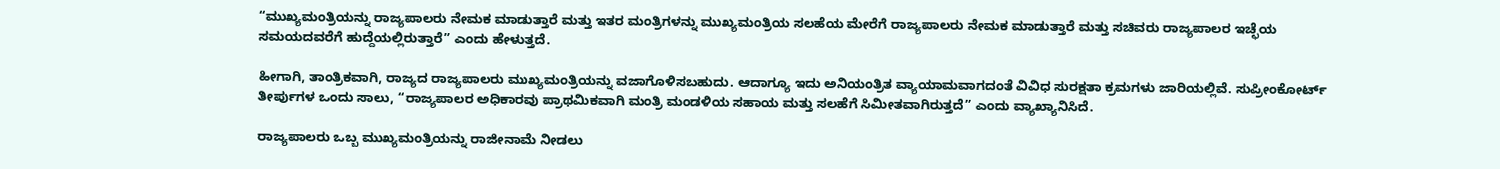“ಮುಖ್ಯಮಂತ್ರಿಯನ್ನು ರಾಜ್ಯಪಾಲರು ನೇಮಕ ಮಾಡುತ್ತಾರೆ ಮತ್ತು ಇತರ ಮಂತ್ರಿಗಳನ್ನು ಮುಖ್ಯಮಂತ್ರಿಯ ಸಲಹೆಯ ಮೇರೆಗೆ ರಾಜ್ಯಪಾಲರು ನೇಮಕ ಮಾಡುತ್ತಾರೆ ಮತ್ತು ಸಚಿವರು ರಾಜ್ಯಪಾಲರ ಇಚ್ಛೆಯ ಸಮಯದವರೆಗೆ ಹುದ್ದೆಯಲ್ಲಿರುತ್ತಾರೆ” ಎಂದು ಹೇಳುತ್ತದೆ.

ಹೀಗಾಗಿ, ತಾಂತ್ರಿಕವಾಗಿ, ರಾಜ್ಯದ ರಾಜ್ಯಪಾಲರು ಮುಖ್ಯಮಂತ್ರಿಯನ್ನು ವಜಾಗೊಳಿಸಬಹುದು. ಆದಾಗ್ಯೂ ಇದು ಅನಿಯಂತ್ರಿತ ವ್ಯಾಯಾಮವಾಗದಂತೆ ವಿವಿಧ ಸುರಕ್ಷತಾ ಕ್ರಮಗಳು ಜಾರಿಯಲ್ಲಿವೆ. ಸುಪ್ರೀಂಕೋರ್ಟ್ ತೀರ್ಪುಗಳ ಒಂದು ಸಾಲು, “ರಾಜ್ಯಪಾಲರ ಅಧಿಕಾರವು ಪ್ರಾಥಮಿಕವಾಗಿ ಮಂತ್ರಿ ಮಂಡಳಿಯ ಸಹಾಯ ಮತ್ತು ಸಲಹೆಗೆ ಸಿಮೀತವಾಗಿರುತ್ತದೆ” ಎಂದು ವ್ಯಾಖ್ಯಾನಿಸಿದೆ.

ರಾಜ್ಯಪಾಲರು ಒಬ್ಬ ಮುಖ್ಯಮಂತ್ರಿಯನ್ನು ರಾಜೀನಾಮೆ ನೀಡಲು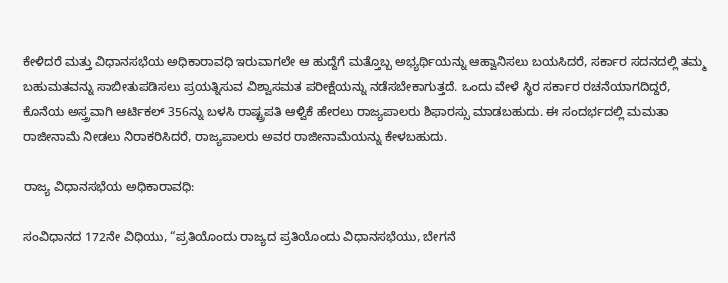ಕೇಳಿದರೆ ಮತ್ತು ವಿಧಾನಸಭೆಯ ಅಧಿಕಾರಾವಧಿ ಇರುವಾಗಲೇ ಆ ಹುದ್ದೆಗೆ ಮತ್ತೊಬ್ಬ ಅಭ್ಯರ್ಥಿಯನ್ನು ಆಹ್ವಾನಿಸಲು ಬಯಸಿದರೆ, ಸರ್ಕಾರ ಸದನದಲ್ಲಿ ತಮ್ಮ ಬಹುಮತವನ್ನು ಸಾಬೀತುಪಡಿಸಲು ಪ್ರಯತ್ನಿಸುವ ವಿಶ್ವಾಸಮತ ಪರೀಕ್ಷೆಯನ್ನು ನಡೆಸಬೇಕಾಗುತ್ತದೆ. ಒಂದು ವೇಳೆ ಸ್ಥಿರ ಸರ್ಕಾರ ರಚನೆಯಾಗದಿದ್ದರೆ, ಕೊನೆಯ ಅಸ್ತ್ರವಾಗಿ ಆರ್ಟಿಕಲ್‌ 356ನ್ನು ಬಳಸಿ ರಾಷ್ಟ್ರಪತಿ ಆಳ್ವಿಕೆ ಹೇರಲು ರಾಜ್ಯಪಾಲರು ಶಿಫಾರಸ್ಸು ಮಾಡಬಹುದು. ಈ ಸಂದರ್ಭದಲ್ಲಿ ಮಮತಾ ರಾಜೀನಾಮೆ ನೀಡಲು ನಿರಾಕರಿಸಿದರೆ, ರಾಜ್ಯಪಾಲರು ಅವರ ರಾಜೀನಾಮೆಯನ್ನು ಕೇಳಬಹುದು.

ರಾಜ್ಯ ವಿಧಾನಸಭೆಯ ಅಧಿಕಾರಾವಧಿ:

ಸಂವಿಧಾನದ 172ನೇ ವಿಧಿಯು, “ಪ್ರತಿಯೊಂದು ರಾಜ್ಯದ ಪ್ರತಿಯೊಂದು ವಿಧಾನಸಭೆಯು, ಬೇಗನೆ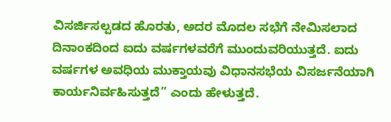ವಿಸರ್ಜಿಸಲ್ಪಡದ ಹೊರತು, ಅದರ ಮೊದಲ ಸಭೆಗೆ ನೇಮಿಸಲಾದ ದಿನಾಂಕದಿಂದ ಐದು ವರ್ಷಗಳವರೆಗೆ ಮುಂದುವರಿಯುತ್ತದೆ. ಐದು ವರ್ಷಗಳ ಅವಧಿಯ ಮುಕ್ತಾಯವು ವಿಧಾನಸಭೆಯ ವಿಸರ್ಜನೆಯಾಗಿ ಕಾರ್ಯನಿರ್ವಹಿಸುತ್ತದೆ” ಎಂದು ಹೇಳುತ್ತದೆ.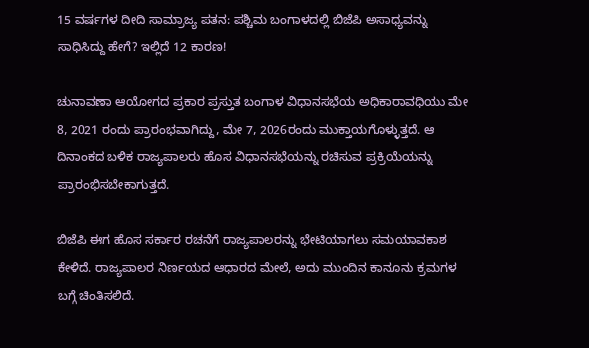15 ವರ್ಷಗಳ ದೀದಿ ಸಾಮ್ರಾಜ್ಯ ಪತನ: ಪಶ್ಚಿಮ ಬಂಗಾಳದಲ್ಲಿ ಬಿಜೆಪಿ ಅಸಾಧ್ಯವನ್ನು ಸಾಧಿಸಿದ್ದು ಹೇಗೆ? ಇಲ್ಲಿದೆ 12 ಕಾರಣ!

ಚುನಾವಣಾ ಆಯೋಗದ ಪ್ರಕಾರ ಪ್ರಸ್ತುತ ಬಂಗಾಳ ವಿಧಾನಸಭೆಯ ಅಧಿಕಾರಾವಧಿಯು ಮೇ 8, 2021 ರಂದು ಪ್ರಾರಂಭವಾಗಿದ್ದು, ಮೇ 7, 2026ರಂದು ಮುಕ್ತಾಯಗೊಳ್ಳುತ್ತದೆ. ಆ ದಿನಾಂಕದ ಬಳಿಕ ರಾಜ್ಯಪಾಲರು ಹೊಸ ವಿಧಾನಸಭೆಯನ್ನು ರಚಿಸುವ ಪ್ರಕ್ರಿಯೆಯನ್ನು ಪ್ರಾರಂಭಿಸಬೇಕಾಗುತ್ತದೆ.

ಬಿಜೆಪಿ ಈಗ ಹೊಸ ಸರ್ಕಾರ ರಚನೆಗೆ ರಾಜ್ಯಪಾಲರನ್ನು ಭೇಟಿಯಾಗಲು ಸಮಯಾವಕಾಶ ಕೇಳಿದೆ. ರಾಜ್ಯಪಾಲರ ನಿರ್ಣಯದ ಆಧಾರದ ಮೇಲೆ, ಅದು ಮುಂದಿನ ಕಾನೂನು ಕ್ರಮಗಳ ಬಗ್ಗೆ ಚಿಂತಿಸಲಿದೆ.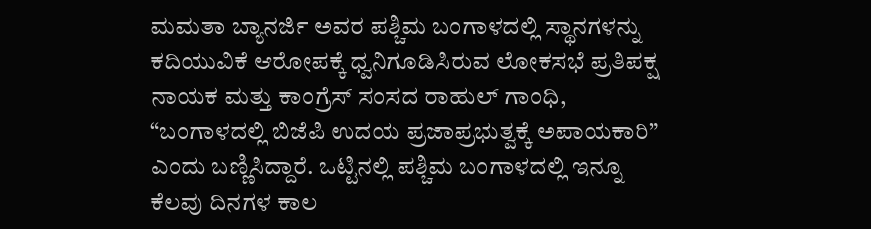ಮಮತಾ ಬ್ಯಾನರ್ಜಿ ಅವರ ಪಶ್ಚಿಮ ಬಂಗಾಳದಲ್ಲಿ ಸ್ಥಾನಗಳನ್ನು ಕದಿಯುವಿಕೆ ಆರೋಪಕ್ಕೆ ಧ್ವನಿಗೂಡಿಸಿರುವ ಲೋಕಸಭೆ ಪ್ರತಿಪಕ್ಷ ನಾಯಕ ಮತ್ತು ಕಾಂಗ್ರೆಸ್‌ ಸಂಸದ ರಾಹುಲ್‌ ಗಾಂಧಿ, “ಬಂಗಾಳದಲ್ಲಿ ಬಿಜೆಪಿ ಉದಯ ಪ್ರಜಾಪ್ರಭುತ್ವಕ್ಕೆ ಅಪಾಯಕಾರಿ” ಎಂದು ಬಣ್ಣಿಸಿದ್ದಾರೆ. ಒಟ್ಟಿನಲ್ಲಿ ಪಶ್ಚಿಮ ಬಂಗಾಳದಲ್ಲಿ ಇನ್ನೂ ಕೆಲವು ದಿನಗಳ ಕಾಲ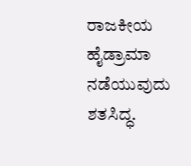ರಾಜಕೀಯ ಹೈಡ್ರಾಮಾ ನಡೆಯುವುದು ಶತಸಿದ್ಧ.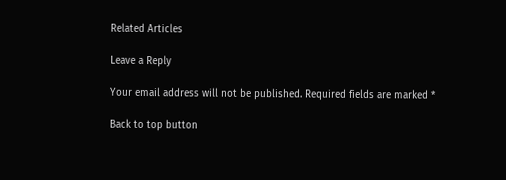Related Articles

Leave a Reply

Your email address will not be published. Required fields are marked *

Back to top button